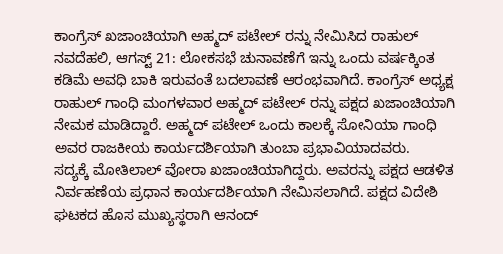ಕಾಂಗ್ರೆಸ್ ಖಜಾಂಚಿಯಾಗಿ ಅಹ್ಮದ್ ಪಟೇಲ್ ರನ್ನು ನೇಮಿಸಿದ ರಾಹುಲ್
ನವದೆಹಲಿ, ಆಗಸ್ಟ್ 21: ಲೋಕಸಭೆ ಚುನಾವಣೆಗೆ ಇನ್ನು ಒಂದು ವರ್ಷಕ್ಕಿಂತ ಕಡಿಮೆ ಅವಧಿ ಬಾಕಿ ಇರುವಂತೆ ಬದಲಾವಣೆ ಆರಂಭವಾಗಿದೆ. ಕಾಂಗ್ರೆಸ್ ಅಧ್ಯಕ್ಷ ರಾಹುಲ್ ಗಾಂಧಿ ಮಂಗಳವಾರ ಅಹ್ಮದ್ ಪಟೇಲ್ ರನ್ನು ಪಕ್ಷದ ಖಜಾಂಚಿಯಾಗಿ ನೇಮಕ ಮಾಡಿದ್ದಾರೆ. ಅಹ್ಮದ್ ಪಟೇಲ್ ಒಂದು ಕಾಲಕ್ಕೆ ಸೋನಿಯಾ ಗಾಂಧಿ ಅವರ ರಾಜಕೀಯ ಕಾರ್ಯದರ್ಶಿಯಾಗಿ ತುಂಬಾ ಪ್ರಭಾವಿಯಾದವರು.
ಸದ್ಯಕ್ಕೆ ಮೋತಿಲಾಲ್ ವೋರಾ ಖಜಾಂಚಿಯಾಗಿದ್ದರು. ಅವರನ್ನು ಪಕ್ಷದ ಆಡಳಿತ ನಿರ್ವಹಣೆಯ ಪ್ರಧಾನ ಕಾರ್ಯದರ್ಶಿಯಾಗಿ ನೇಮಿಸಲಾಗಿದೆ. ಪಕ್ಷದ ವಿದೇಶಿ ಘಟಕದ ಹೊಸ ಮುಖ್ಯಸ್ಥರಾಗಿ ಆನಂದ್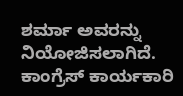ಶರ್ಮಾ ಅವರನ್ನು ನಿಯೋಜಿಸಲಾಗಿದೆ.
ಕಾಂಗ್ರೆಸ್ ಕಾರ್ಯಕಾರಿ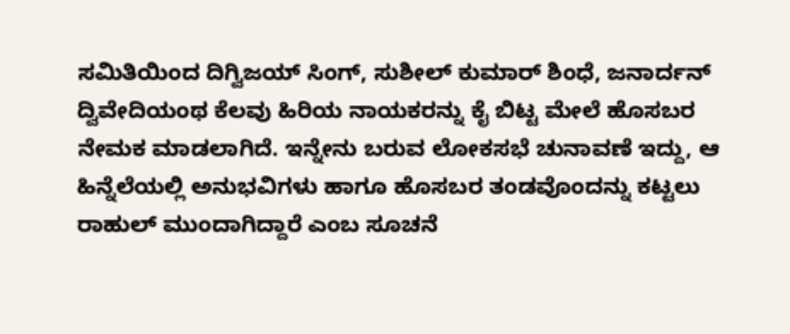ಸಮಿತಿಯಿಂದ ದಿಗ್ವಿಜಯ್ ಸಿಂಗ್, ಸುಶೀಲ್ ಕುಮಾರ್ ಶಿಂಧೆ, ಜನಾರ್ದನ್ ದ್ವಿವೇದಿಯಂಥ ಕೆಲವು ಹಿರಿಯ ನಾಯಕರನ್ನು ಕೈ ಬಿಟ್ಟ ಮೇಲೆ ಹೊಸಬರ ನೇಮಕ ಮಾಡಲಾಗಿದೆ. ಇನ್ನೇನು ಬರುವ ಲೋಕಸಭೆ ಚುನಾವಣೆ ಇದ್ದು, ಆ ಹಿನ್ನೆಲೆಯಲ್ಲಿ ಅನುಭವಿಗಳು ಹಾಗೂ ಹೊಸಬರ ತಂಡವೊಂದನ್ನು ಕಟ್ಟಲು ರಾಹುಲ್ ಮುಂದಾಗಿದ್ದಾರೆ ಎಂಬ ಸೂಚನೆ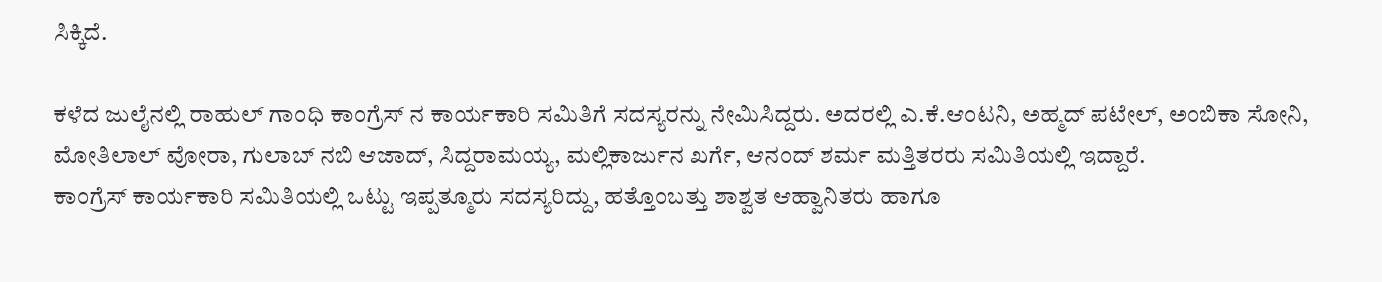ಸಿಕ್ಕಿದೆ.

ಕಳೆದ ಜುಲೈನಲ್ಲಿ ರಾಹುಲ್ ಗಾಂಧಿ ಕಾಂಗ್ರೆಸ್ ನ ಕಾರ್ಯಕಾರಿ ಸಮಿತಿಗೆ ಸದಸ್ಯರನ್ನು ನೇಮಿಸಿದ್ದರು. ಅದರಲ್ಲಿ ಎ.ಕೆ.ಆಂಟನಿ, ಅಹ್ಮದ್ ಪಟೇಲ್, ಅಂಬಿಕಾ ಸೋನಿ, ಮೋತಿಲಾಲ್ ವೋರಾ, ಗುಲಾಬ್ ನಬಿ ಆಜಾದ್, ಸಿದ್ದರಾಮಯ್ಯ, ಮಲ್ಲಿಕಾರ್ಜುನ ಖರ್ಗೆ, ಆನಂದ್ ಶರ್ಮ ಮತ್ತಿತರರು ಸಮಿತಿಯಲ್ಲಿ ಇದ್ದಾರೆ.
ಕಾಂಗ್ರೆಸ್ ಕಾರ್ಯಕಾರಿ ಸಮಿತಿಯಲ್ಲಿ ಒಟ್ಟು ಇಪ್ಪತ್ಮೂರು ಸದಸ್ಯರಿದ್ದು, ಹತ್ತೊಂಬತ್ತು ಶಾಶ್ವತ ಆಹ್ವಾನಿತರು ಹಾಗೂ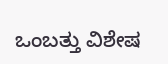ಒಂಬತ್ತು ವಿಶೇಷ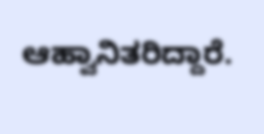ಆಹ್ವಾನಿತರಿದ್ದಾರೆ.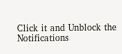Click it and Unblock the Notifications